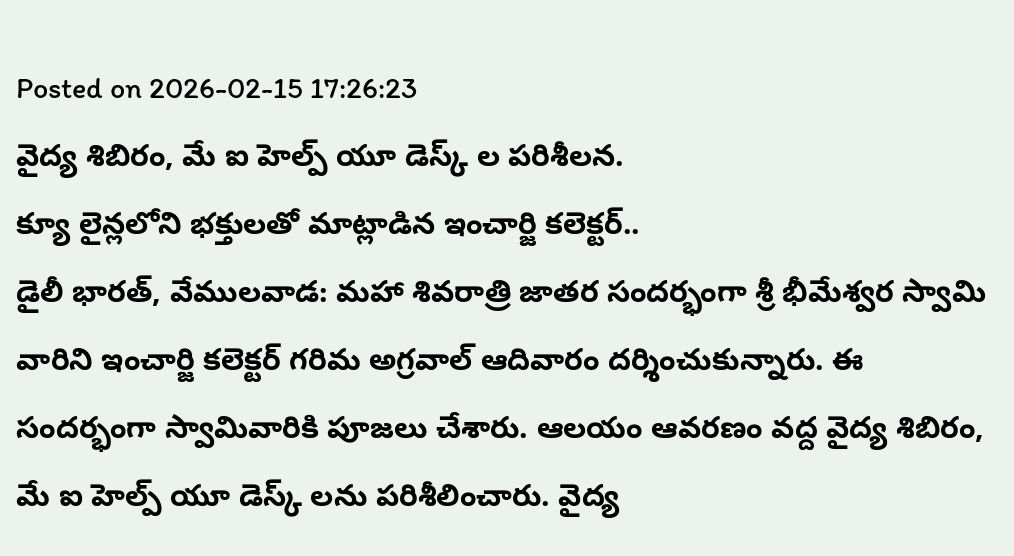Posted on 2026-02-15 17:26:23
వైద్య శిబిరం, మే ఐ హెల్ప్ యూ డెస్క్ ల పరిశీలన.
క్యూ లైన్లలోని భక్తులతో మాట్లాడిన ఇంచార్జి కలెక్టర్..
డైలీ భారత్, వేములవాడ: మహా శివరాత్రి జాతర సందర్భంగా శ్రీ భీమేశ్వర స్వామి వారిని ఇంచార్జి కలెక్టర్ గరిమ అగ్రవాల్ ఆదివారం దర్శించుకున్నారు. ఈ సందర్భంగా స్వామివారికి పూజలు చేశారు. ఆలయం ఆవరణం వద్ద వైద్య శిబిరం, మే ఐ హెల్ప్ యూ డెస్క్ లను పరిశీలించారు. వైద్య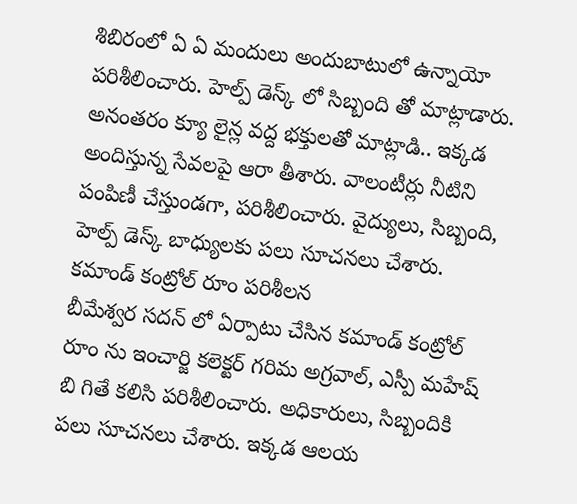శిబిరంలో ఏ ఏ మందులు అందుబాటులో ఉన్నాయో పరిశీలించారు. హెల్ప్ డెస్క్ లో సిబ్బంది తో మాట్లాడారు. అనంతరం క్యూ లైన్ల వద్ద భక్తులతో మాట్లాడి.. ఇక్కడ అందిస్తున్న సేవలపై ఆరా తీశారు. వాలంటీర్లు నీటిని పంపిణీ చేస్తుండగా, పరిశీలించారు. వైద్యులు, సిబ్బంది, హెల్ప్ డెస్క్ బాధ్యులకు పలు సూచనలు చేశారు.
కమాండ్ కంట్రోల్ రూం పరిశీలన
బీమేశ్వర సదన్ లో ఏర్పాటు చేసిన కమాండ్ కంట్రోల్ రూం ను ఇంచార్జి కలెక్టర్ గరిమ అగ్రవాల్, ఎస్పీ మహేష్ బి గితే కలిసి పరిశీలించారు. అధికారులు, సిబ్బందికి పలు సూచనలు చేశారు. ఇక్కడ ఆలయ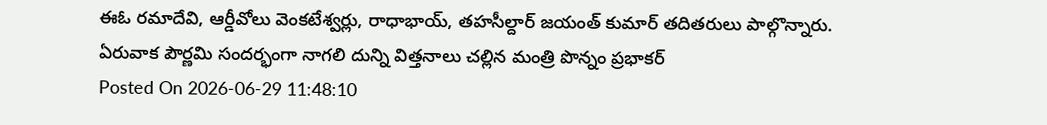ఈఓ రమాదేవి, ఆర్డీవోలు వెంకటేశ్వర్లు, రాధాభాయ్, తహసీల్దార్ జయంత్ కుమార్ తదితరులు పాల్గొన్నారు.
ఏరువాక పౌర్ణమి సందర్భంగా నాగలి దున్ని విత్తనాలు చల్లిన మంత్రి పొన్నం ప్రభాకర్
Posted On 2026-06-29 11:48:10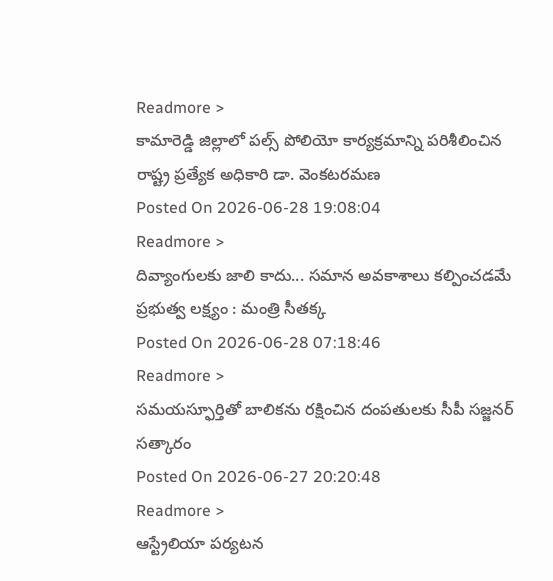Readmore >
కామారెడ్డి జిల్లాలో పల్స్ పోలియో కార్యక్రమాన్ని పరిశీలించిన రాష్ట్ర ప్రత్యేక అధికారి డా. వెంకటరమణ
Posted On 2026-06-28 19:08:04
Readmore >
దివ్యాంగులకు జాలి కాదు... సమాన అవకాశాలు కల్పించడమే ప్రభుత్వ లక్ష్యం : మంత్రి సీతక్క
Posted On 2026-06-28 07:18:46
Readmore >
సమయస్ఫూర్తితో బాలికను రక్షించిన దంపతులకు సీపీ సజ్జనర్ సత్కారం
Posted On 2026-06-27 20:20:48
Readmore >
ఆస్ట్రేలియా పర్యటన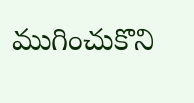ముగించుకొని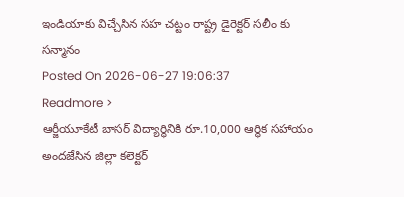ఇండియాకు విచ్చేసిన సహ చట్టం రాష్ట్ర డైరెక్టర్ సలీం కు సన్మానం
Posted On 2026-06-27 19:06:37
Readmore >
ఆర్జీయూకేటీ బాసర్ విద్యార్థినికి రూ.10,000 ఆర్థిక సహాయం అందజేసిన జిల్లా కలెక్టర్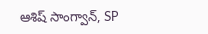ఆశిష్ సాంగ్వాన్, SP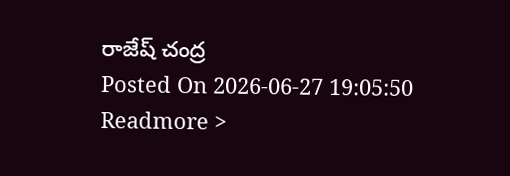రాజేష్ చంద్ర
Posted On 2026-06-27 19:05:50
Readmore >